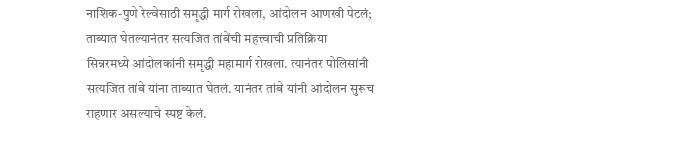नाशिक-पुणे रेल्वेसाठी समृद्धी मार्ग रोखला, आंदोलन आणखी पेटलं; ताब्यात घेतल्यानंतर सत्यजित तांबेंची महत्त्वाची प्रतिक्रिया
सिन्नरमध्ये आंदोलकांनी समृद्धी महामार्ग रोखला. त्यानंतर पोलिसांनी सत्यजित तांबे यांना ताब्यात घेतलं. यानंतर तांबे यांनी आंदोलन सुरूच राहणार असल्याचे स्पष्ट केलं.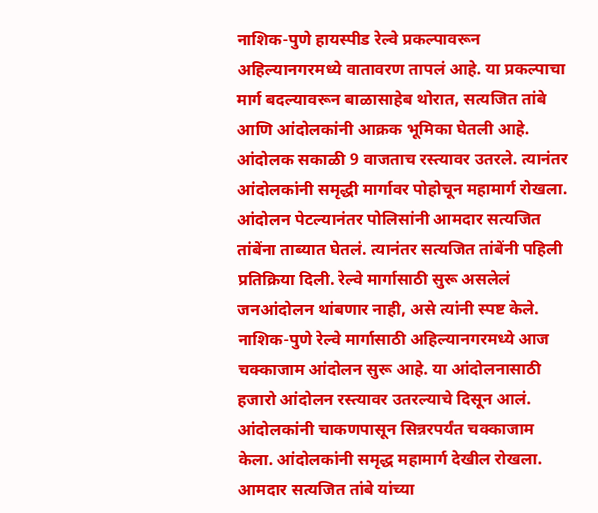नाशिक-पुणे हायस्पीड रेल्वे प्रकल्पावरून अहिल्यानगरमध्ये वातावरण तापलं आहे. या प्रकल्पाचा मार्ग बदल्यावरून बाळासाहेब थोरात, सत्यजित तांबे आणि आंदोलकांनी आक्रक भूमिका घेतली आहे. आंदोलक सकाळी 9 वाजताच रस्त्यावर उतरले. त्यानंतर आंदोलकांनी समृद्धी मार्गावर पोहोचून महामार्ग रोखला. आंदोलन पेटल्यानंतर पोलिसांनी आमदार सत्यजित तांबेंना ताब्यात घेतलं. त्यानंतर सत्यजित तांबेंनी पहिली प्रतिक्रिया दिली. रेल्वे मार्गासाठी सुरू असलेलं जनआंदोलन थांबणार नाही, असे त्यांनी स्पष्ट केले.
नाशिक-पुणे रेल्वे मार्गासाठी अहिल्यानगरमध्ये आज चक्काजाम आंदोलन सुरू आहे. या आंदोलनासाठी हजारो आंदोलन रस्त्यावर उतरल्याचे दिसून आलं. आंदोलकांनी चाकणपासून सिन्नरपर्यंत चक्काजाम केला. आंदोलकांनी समृद्ध महामार्ग देखील रोखला. आमदार सत्यजित तांबे यांच्या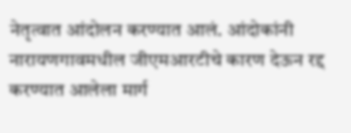नेतृत्वात आंदोलन करण्यात आलं. आंदोकांनी नारायणगावमधील जीएमआरटीचे कारण देऊन रद्द करण्यात आलेला मार्ग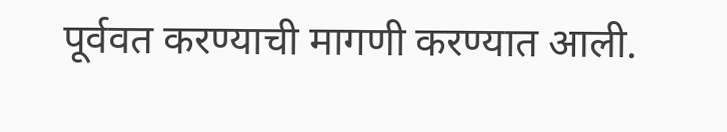पूर्ववत करण्याची मागणी करण्यात आली.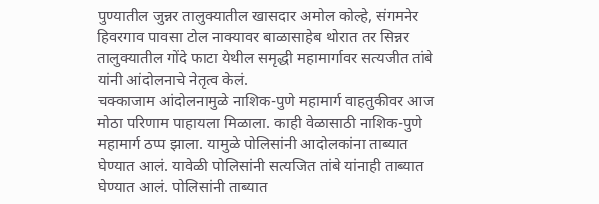पुण्यातील जुन्नर तालुक्यातील खासदार अमोल कोल्हे, संगमनेर हिवरगाव पावसा टोल नाक्यावर बाळासाहेब थोरात तर सिन्नर तालुक्यातील गोंदे फाटा येथील समृद्धी महामार्गावर सत्यजीत तांबे यांनी आंदोलनाचे नेतृत्व केलं.
चक्काजाम आंदोलनामुळे नाशिक-पुणे महामार्ग वाहतुकीवर आज मोठा परिणाम पाहायला मिळाला. काही वेळासाठी नाशिक-पुणे महामार्ग ठप्प झाला. यामुळे पोलिसांनी आदोलकांना ताब्यात घेण्यात आलं. यावेळी पोलिसांनी सत्यजित तांबे यांनाही ताब्यात घेण्यात आलं. पोलिसांनी ताब्यात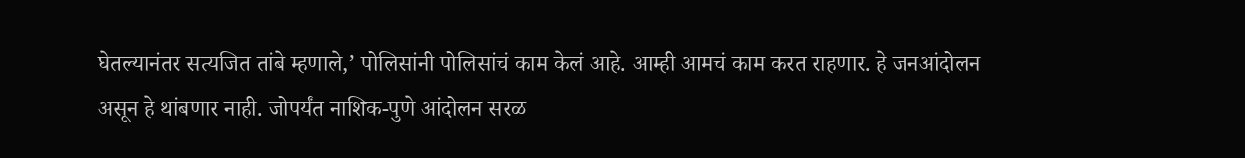घेतल्यानंतर सत्यजित तांबे म्हणाले,’ पोलिसांनी पोलिसांचं काम केलं आहे. आम्ही आमचं काम करत राहणार. हे जनआंदोलन असून हे थांबणार नाही. जोपर्यंत नाशिक-पुणे आंदोलन सरळ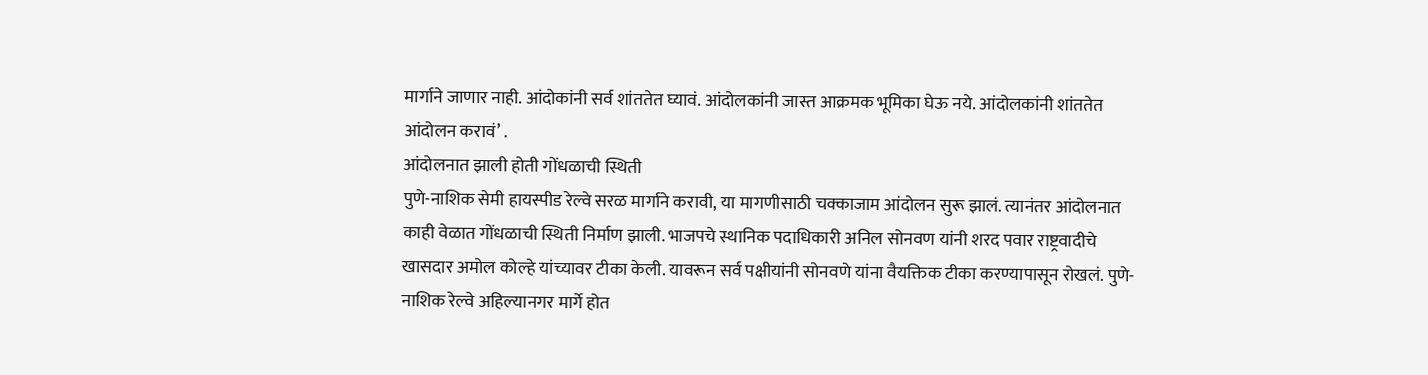मार्गाने जाणार नाही. आंदोकांनी सर्व शांततेत घ्यावं. आंदोलकांनी जास्त आक्रमक भूमिका घेऊ नये. आंदोलकांनी शांततेत आंदोलन करावं’ .
आंदोलनात झाली होती गोंधळाची स्थिती
पुणे-नाशिक सेमी हायस्पीड रेल्वे सरळ मार्गाने करावी, या मागणीसाठी चक्काजाम आंदोलन सुरू झालं. त्यानंतर आंदोलनात काही वेळात गोंधळाची स्थिती निर्माण झाली. भाजपचे स्थानिक पदाधिकारी अनिल सोनवण यांनी शरद पवार राष्ट्रवादीचे खासदार अमोल कोल्हे यांच्यावर टीका केली. यावरून सर्व पक्षीयांनी सोनवणे यांना वैयक्तिक टीका करण्यापासून रोखलं. पुणे-नाशिक रेल्वे अहिल्यानगर मार्गे होत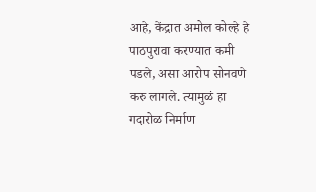आहे, केंद्रात अमोल कोल्हे हे पाठपुरावा करण्यात कमी पडले, असा आरोप सोनवणे करु लागले. त्यामुळं हा गदारोळ निर्माण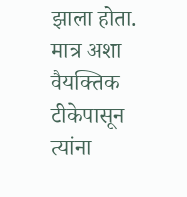झाला होता. मात्र अशा वैयक्तिक टीकेपासून त्यांना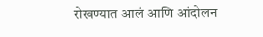रोखण्यात आलं आणि आंदोलन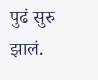पुढं सुरु झालं.